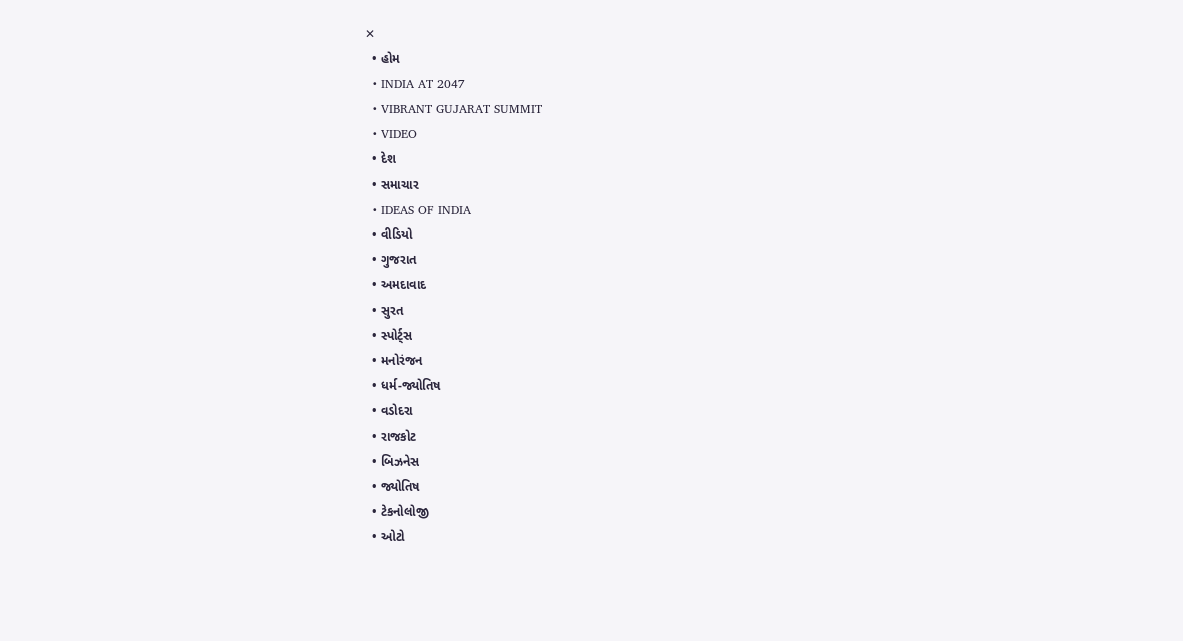✕
  • હોમ
  • INDIA AT 2047
  • VIBRANT GUJARAT SUMMIT
  • VIDEO
  • દેશ
  • સમાચાર
  • IDEAS OF INDIA
  • વીડિયો
  • ગુજરાત
  • અમદાવાદ
  • સુરત
  • સ્પોર્ટ્સ
  • મનોરંજન
  • ધર્મ-જ્યોતિષ
  • વડોદરા
  • રાજકોટ
  • બિઝનેસ
  • જ્યોતિષ
  • ટેકનોલોજી
  • ઓટો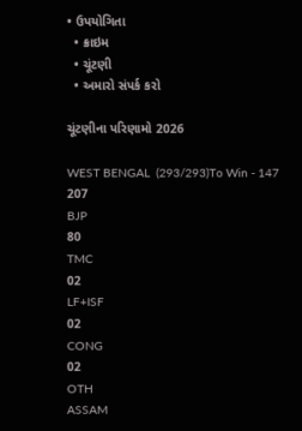• ઉપયોગિતા
  • ક્રાઇમ
  • ચૂંટણી
  • અમારો સંપર્ક કરો

ચૂંટણીના પરિણામો 2026

WEST BENGAL  (293/293)To Win - 147
207
BJP
80
TMC
02
LF+ISF
02
CONG
02
OTH
ASSAM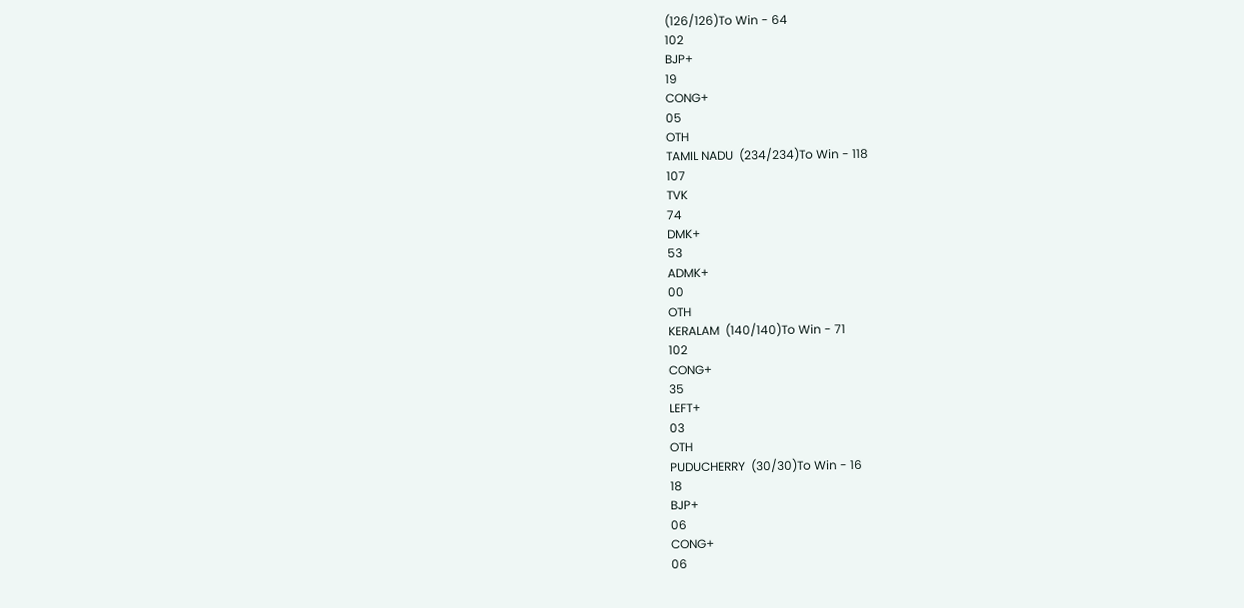(126/126)To Win - 64
102
BJP+
19
CONG+
05
OTH
TAMIL NADU  (234/234)To Win - 118
107
TVK
74
DMK+
53
ADMK+
00
OTH
KERALAM  (140/140)To Win - 71
102
CONG+
35
LEFT+
03
OTH
PUDUCHERRY  (30/30)To Win - 16
18
BJP+
06
CONG+
06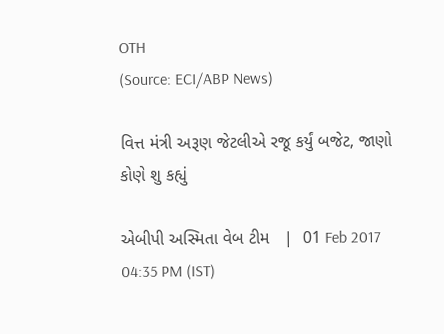OTH
(Source: ECI/ABP News)

વિત્ત મંત્રી અરૂણ જેટલીએ રજૂ કર્યું બજેટ, જાણો કોણે શુ કહ્યું

એબીપી અસ્મિતા વેબ ટીમ   |  01 Feb 2017 04:35 PM (IST)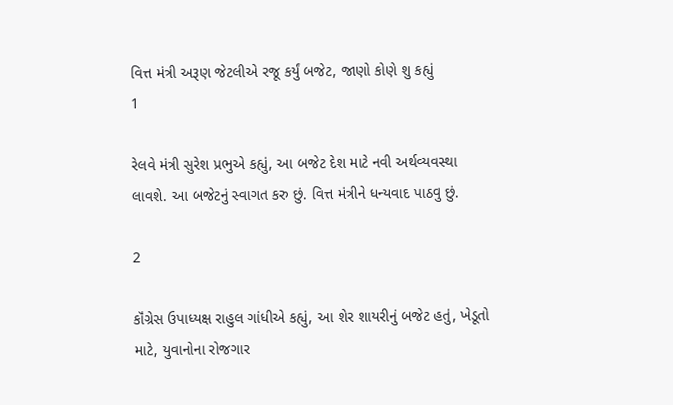વિત્ત મંત્રી અરૂણ જેટલીએ રજૂ કર્યું બજેટ, જાણો કોણે શુ કહ્યું
1

રેલવે મંત્રી સુરેશ પ્રભુએ કહ્યું, આ બજેટ દેશ માટે નવી અર્થવ્યવસ્થા લાવશે. આ બજેટનું સ્વાગત કરુ છું. વિત્ત મંત્રીને ધન્યવાદ પાઠવુ છું.

2

કૉંગ્રેસ ઉપાધ્યક્ષ રાહુલ ગાંધીએ કહ્યું, આ શેર શાયરીનું બજેટ હતું, ખેડૂતો માટે, યુવાનોના રોજગાર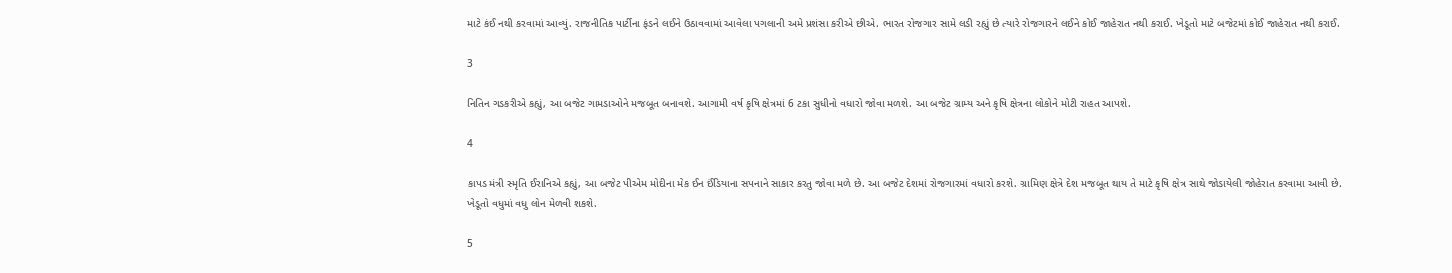માટે કંઈ નથી કરવામાં આવ્યું. રાજનીતિક પાર્ટીના ફંડને લઈને ઉઠાવવામાં આવેલા પગલાની અમે પ્રશંસા કરીએ છીએ. ભારત રોજગાર સામે લડી રહ્યું છે ત્યારે રોજગારને લઈને કોઈ જાહેરાત નથી કરાઈ. ખેડૂતો માટે બજેટમાં કોઈ જાહેરાત નથી કરાઈ.

3

નિતિન ગડકરીએ કહ્યું, આ બજેટ ગામડાઓને મજબૂત બનાવશે. આગામી વર્ષ કૃષિ ક્ષેત્રમાં 6 ટકા સુધીનો વધારો જોવા મળશે. આ બજેટ ગ્રામ્ય અને કૃષિ ક્ષેત્રના લોકોને મોટી રાહત આપશે.

4

કાપડ મંત્રી સ્મૃતિ ઈરાનિએ કહ્યું, આ બજેટ પીએમ મોદીના મેક ઈન ઈંડિયાના સપનાને સાકાર કરતુ જોવા મળે છે. આ બજેટ દેશમાં રોજગારમાં વધારો કરશે. ગ્રામિણ ક્ષેત્રે દેશ મજબૂત થાય તે માટે કૃષિ ક્ષેત્ર સાથે જોડાયેલી જોહેરાત કરવામા આવી છે. ખેડૂતો વધુમાં વધુ લોન મેળવી શકશે.

5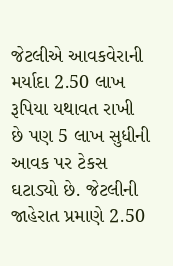જેટલીએ આવકવેરાની મર્યાદા 2.50 લાખ રૂપિયા યથાવત રાખી છે પણ 5 લાખ સુધીની આવક પર ટેકસ ઘટાડ્યો છે. જેટલીની જાહેરાત પ્રમાણે 2.50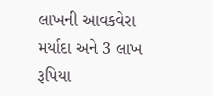લાખની આવકવેરા મર્યાદા અને 3 લાખ રૂપિયા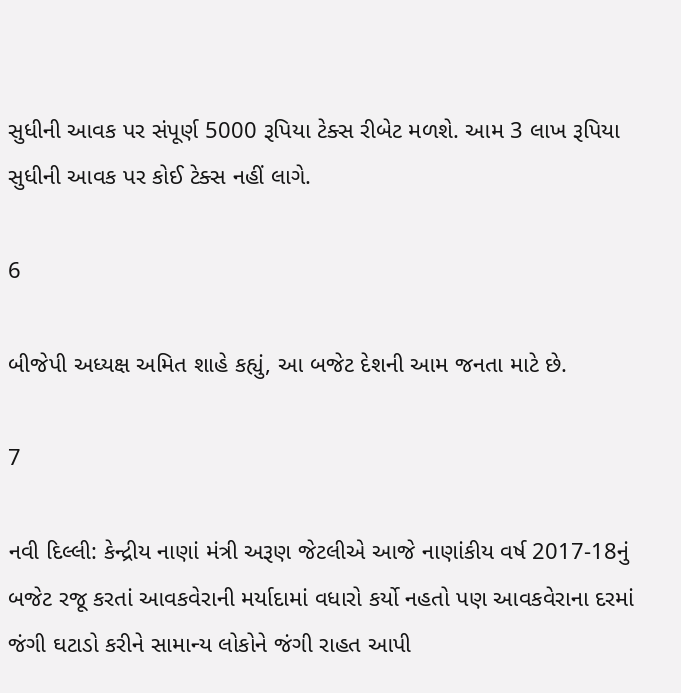સુધીની આવક પર સંપૂર્ણ 5000 રૂપિયા ટેક્સ રીબેટ મળશે. આમ 3 લાખ રૂપિયા સુધીની આવક પર કોઈ ટેક્સ નહીં લાગે.

6

બીજેપી અધ્યક્ષ અમિત શાહે કહ્યું, આ બજેટ દેશની આમ જનતા માટે છે.

7

નવી દિલ્લી: કેન્દ્રીય નાણાં મંત્રી અરૂણ જેટલીએ આજે નાણાંકીય વર્ષ 2017-18નું બજેટ રજૂ કરતાં આવકવેરાની મર્યાદામાં વધારો કર્યો નહતો પણ આવકવેરાના દરમાં જંગી ઘટાડો કરીને સામાન્ય લોકોને જંગી રાહત આપી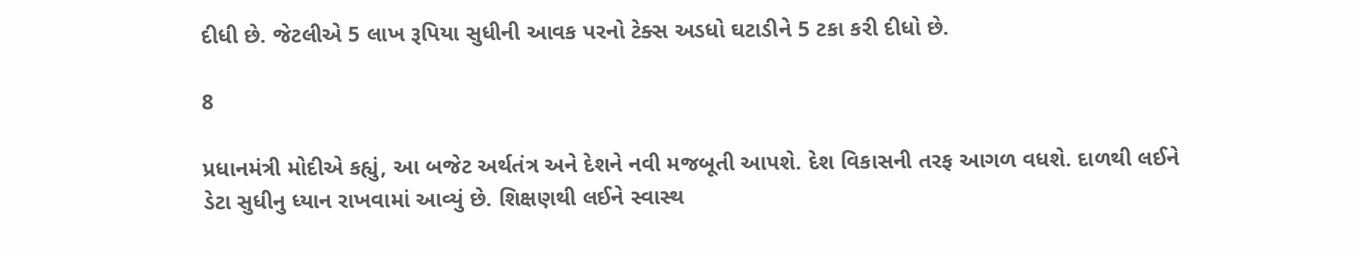દીધી છે. જેટલીએ 5 લાખ રૂપિયા સુધીની આવક પરનો ટેક્સ અડધો ઘટાડીને 5 ટકા કરી દીધો છે.

8

પ્રધાનમંત્રી મોદીએ કહ્યું, આ બજેટ અર્થતંત્ર અને દેશને નવી મજબૂતી આપશે. દેશ વિકાસની તરફ આગળ વધશે. દાળથી લઈને ડેટા સુધીનુ ધ્યાન રાખવામાં આવ્યું છે. શિક્ષણથી લઈને સ્વાસ્થ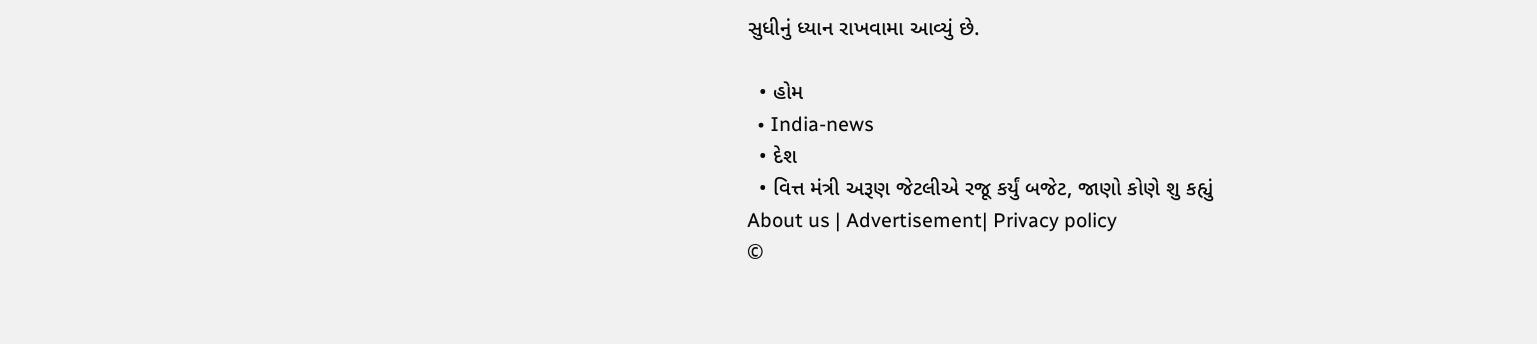સુધીનું ધ્યાન રાખવામા આવ્યું છે.

  • હોમ
  • India-news
  • દેશ
  • વિત્ત મંત્રી અરૂણ જેટલીએ રજૂ કર્યું બજેટ, જાણો કોણે શુ કહ્યું
About us | Advertisement| Privacy policy
©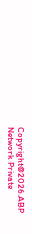Copyright@2026.ABP Network Private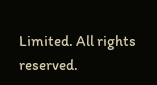Limited. All rights reserved.